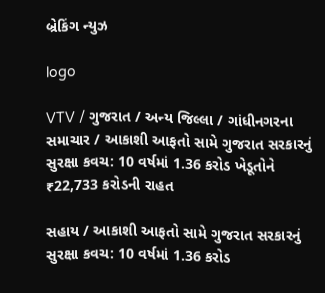બ્રેકિંગ ન્યુઝ

logo

VTV / ગુજરાત / અન્ય જિલ્લા / ગાંધીનગરના સમાચાર / આકાશી આફતો સામે ગુજરાત સરકારનું સુરક્ષા કવચ: 10 વર્ષમાં 1.36 કરોડ ખેડૂતોને ₹22,733 કરોડની રાહત

સહાય / આકાશી આફતો સામે ગુજરાત સરકારનું સુરક્ષા કવચ: 10 વર્ષમાં 1.36 કરોડ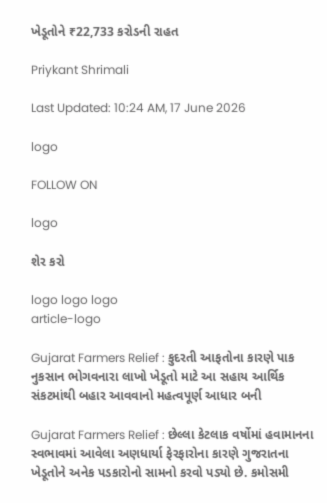ખેડૂતોને ₹22,733 કરોડની રાહત

Priykant Shrimali

Last Updated: 10:24 AM, 17 June 2026

logo

FOLLOW ON

logo

શેર કરો

logo logo logo
article-logo

Gujarat Farmers Relief : કુદરતી આફતોના કારણે પાક નુકસાન ભોગવનારા લાખો ખેડૂતો માટે આ સહાય આર્થિક સંકટમાંથી બહાર આવવાનો મહત્વપૂર્ણ આધાર બની

Gujarat Farmers Relief : છેલ્લા કેટલાક વર્ષોમાં હવામાનના સ્વભાવમાં આવેલા અણધાર્યા ફેરફારોના કારણે ગુજરાતના ખેડૂતોને અનેક પડકારોનો સામનો કરવો પડ્યો છે. કમોસમી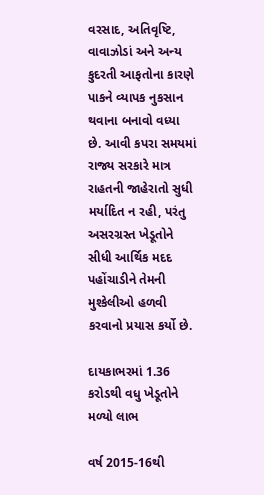વરસાદ, અતિવૃષ્ટિ, વાવાઝોડાં અને અન્ય કુદરતી આફતોના કારણે પાકને વ્યાપક નુકસાન થવાના બનાવો વધ્યા છે. આવી કપરા સમયમાં રાજ્ય સરકારે માત્ર રાહતની જાહેરાતો સુધી મર્યાદિત ન રહી, પરંતુ અસરગ્રસ્ત ખેડૂતોને સીધી આર્થિક મદદ પહોંચાડીને તેમની મુશ્કેલીઓ હળવી કરવાનો પ્રયાસ કર્યો છે.

દાયકાભરમાં 1.36 કરોડથી વધુ ખેડૂતોને મળ્યો લાભ

વર્ષ 2015-16થી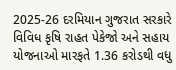2025-26 દરમિયાન ગુજરાત સરકારે વિવિધ કૃષિ રાહત પેકેજો અને સહાય યોજનાઓ મારફતે 1.36 કરોડથી વધુ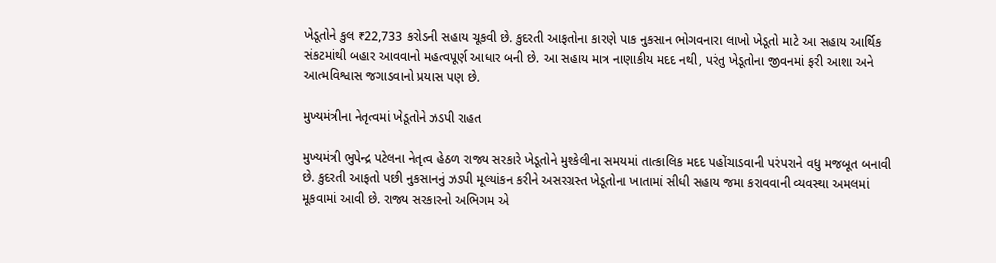ખેડૂતોને કુલ ₹22,733 કરોડની સહાય ચૂકવી છે. કુદરતી આફતોના કારણે પાક નુકસાન ભોગવનારા લાખો ખેડૂતો માટે આ સહાય આર્થિક સંકટમાંથી બહાર આવવાનો મહત્વપૂર્ણ આધાર બની છે. આ સહાય માત્ર નાણાકીય મદદ નથી, પરંતુ ખેડૂતોના જીવનમાં ફરી આશા અને આત્મવિશ્વાસ જગાડવાનો પ્રયાસ પણ છે.

મુખ્યમંત્રીના નેતૃત્વમાં ખેડૂતોને ઝડપી રાહત

મુખ્યમંત્રી ભુપેન્દ્ર પટેલના નેતૃત્વ હેઠળ રાજ્ય સરકારે ખેડૂતોને મુશ્કેલીના સમયમાં તાત્કાલિક મદદ પહોંચાડવાની પરંપરાને વધુ મજબૂત બનાવી છે. કુદરતી આફતો પછી નુકસાનનું ઝડપી મૂલ્યાંકન કરીને અસરગ્રસ્ત ખેડૂતોના ખાતામાં સીધી સહાય જમા કરાવવાની વ્યવસ્થા અમલમાં મૂકવામાં આવી છે. રાજ્ય સરકારનો અભિગમ એ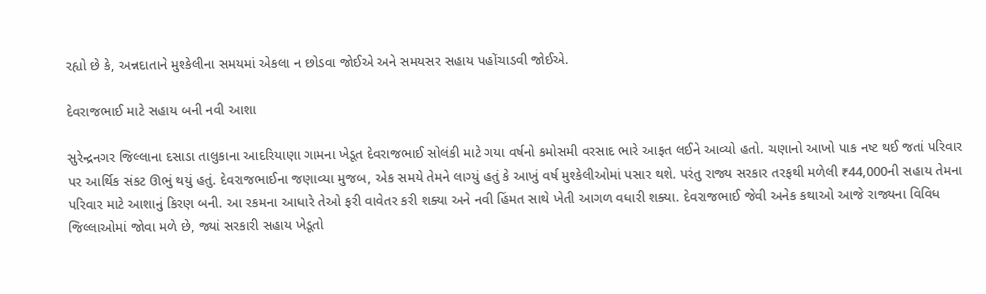રહ્યો છે કે, અન્નદાતાને મુશ્કેલીના સમયમાં એકલા ન છોડવા જોઈએ અને સમયસર સહાય પહોંચાડવી જોઈએ.

દેવરાજભાઈ માટે સહાય બની નવી આશા

સુરેન્દ્રનગર જિલ્લાના દસાડા તાલુકાના આદરિયાણા ગામના ખેડૂત દેવરાજભાઈ સોલંકી માટે ગયા વર્ષનો કમોસમી વરસાદ ભારે આફત લઈને આવ્યો હતો. ચણાનો આખો પાક નષ્ટ થઈ જતાં પરિવાર પર આર્થિક સંકટ ઊભું થયું હતું. દેવરાજભાઈના જણાવ્યા મુજબ, એક સમયે તેમને લાગ્યું હતું કે આખું વર્ષ મુશ્કેલીઓમાં પસાર થશે. પરંતુ રાજ્ય સરકાર તરફથી મળેલી ₹44,000ની સહાય તેમના પરિવાર માટે આશાનું કિરણ બની. આ રકમના આધારે તેઓ ફરી વાવેતર કરી શક્યા અને નવી હિંમત સાથે ખેતી આગળ વધારી શક્યા. દેવરાજભાઈ જેવી અનેક કથાઓ આજે રાજ્યના વિવિધ જિલ્લાઓમાં જોવા મળે છે, જ્યાં સરકારી સહાય ખેડૂતો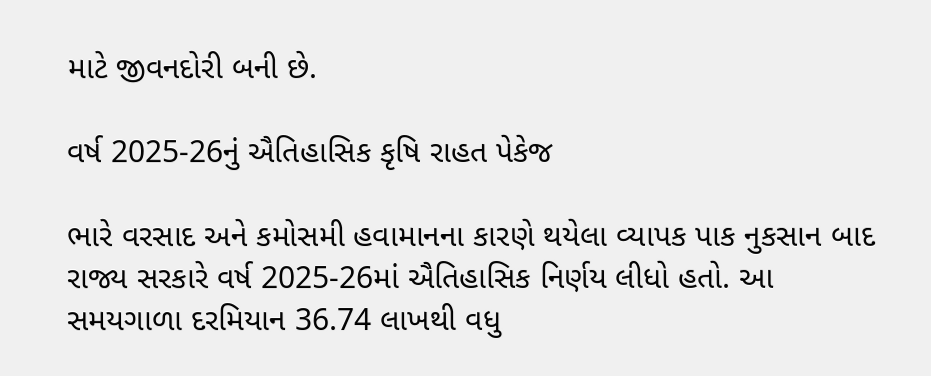માટે જીવનદોરી બની છે.

વર્ષ 2025-26નું ઐતિહાસિક કૃષિ રાહત પેકેજ

ભારે વરસાદ અને કમોસમી હવામાનના કારણે થયેલા વ્યાપક પાક નુકસાન બાદ રાજ્ય સરકારે વર્ષ 2025-26માં ઐતિહાસિક નિર્ણય લીધો હતો. આ સમયગાળા દરમિયાન 36.74 લાખથી વધુ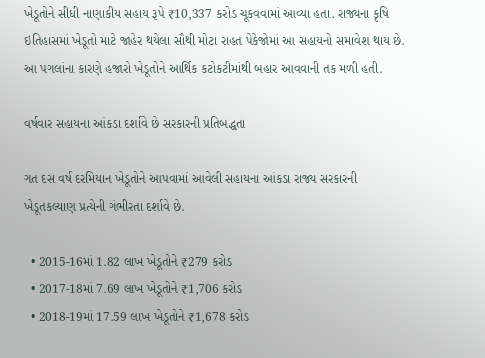ખેડૂતોને સીધી નાણાકીય સહાય રૂપે ₹10,337 કરોડ ચૂકવવામાં આવ્યા હતા. રાજ્યના કૃષિ ઇતિહાસમાં ખેડૂતો માટે જાહેર થયેલા સૌથી મોટા રાહત પેકેજોમાં આ સહાયનો સમાવેશ થાય છે. આ પગલાંના કારણે હજારો ખેડૂતોને આર્થિક કટોકટીમાંથી બહાર આવવાની તક મળી હતી.

વર્ષવાર સહાયના આંકડા દર્શાવે છે સરકારની પ્રતિબદ્ધતા

ગત દસ વર્ષ દરમિયાન ખેડૂતોને આપવામાં આવેલી સહાયના આંકડા રાજ્ય સરકારની ખેડૂતકલ્યાણ પ્રત્યેની ગંભીરતા દર્શાવે છે.

  • 2015-16માં 1.82 લાખ ખેડૂતોને ₹279 કરોડ
  • 2017-18માં 7.69 લાખ ખેડૂતોને ₹1,706 કરોડ
  • 2018-19માં 17.59 લાખ ખેડૂતોને ₹1,678 કરોડ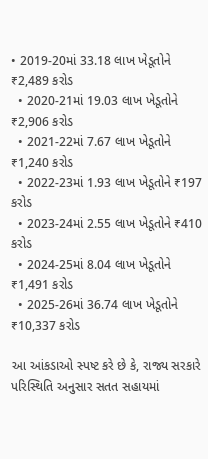• 2019-20માં 33.18 લાખ ખેડૂતોને ₹2,489 કરોડ
  • 2020-21માં 19.03 લાખ ખેડૂતોને ₹2,906 કરોડ
  • 2021-22માં 7.67 લાખ ખેડૂતોને ₹1,240 કરોડ
  • 2022-23માં 1.93 લાખ ખેડૂતોને ₹197 કરોડ
  • 2023-24માં 2.55 લાખ ખેડૂતોને ₹410 કરોડ
  • 2024-25માં 8.04 લાખ ખેડૂતોને ₹1,491 કરોડ
  • 2025-26માં 36.74 લાખ ખેડૂતોને ₹10,337 કરોડ

આ આંકડાઓ સ્પષ્ટ કરે છે કે, રાજ્ય સરકારે પરિસ્થિતિ અનુસાર સતત સહાયમાં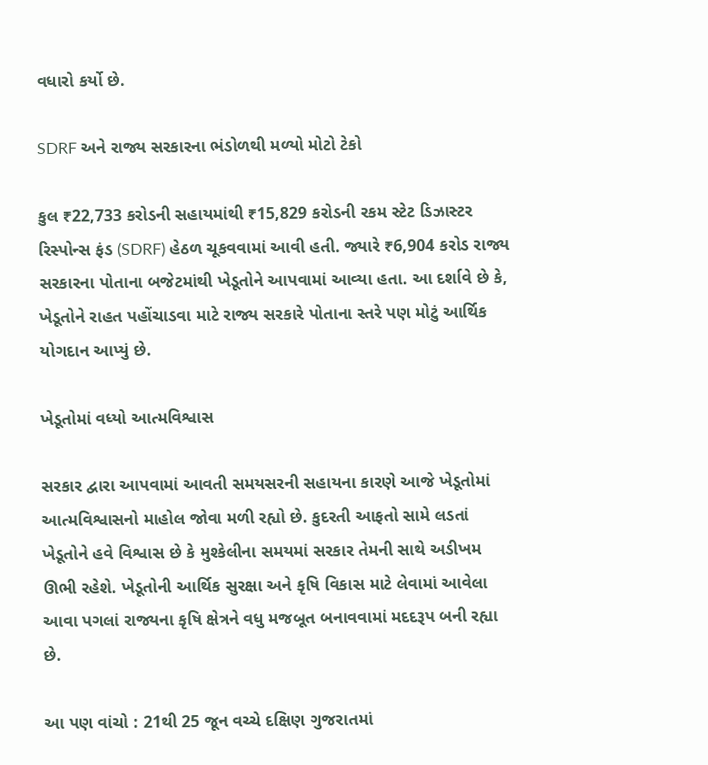વધારો કર્યો છે.

SDRF અને રાજ્ય સરકારના ભંડોળથી મળ્યો મોટો ટેકો

કુલ ₹22,733 કરોડની સહાયમાંથી ₹15,829 કરોડની રકમ સ્ટેટ ડિઝાસ્ટર રિસ્પોન્સ ફંડ (SDRF) હેઠળ ચૂકવવામાં આવી હતી. જ્યારે ₹6,904 કરોડ રાજ્ય સરકારના પોતાના બજેટમાંથી ખેડૂતોને આપવામાં આવ્યા હતા. આ દર્શાવે છે કે, ખેડૂતોને રાહત પહોંચાડવા માટે રાજ્ય સરકારે પોતાના સ્તરે પણ મોટું આર્થિક યોગદાન આપ્યું છે.

ખેડૂતોમાં વધ્યો આત્મવિશ્વાસ

સરકાર દ્વારા આપવામાં આવતી સમયસરની સહાયના કારણે આજે ખેડૂતોમાં આત્મવિશ્વાસનો માહોલ જોવા મળી રહ્યો છે. કુદરતી આફતો સામે લડતાં ખેડૂતોને હવે વિશ્વાસ છે કે મુશ્કેલીના સમયમાં સરકાર તેમની સાથે અડીખમ ઊભી રહેશે. ખેડૂતોની આર્થિક સુરક્ષા અને કૃષિ વિકાસ માટે લેવામાં આવેલા આવા પગલાં રાજ્યના કૃષિ ક્ષેત્રને વધુ મજબૂત બનાવવામાં મદદરૂપ બની રહ્યા છે.

આ પણ વાંચો : 21થી 25 જૂન વચ્ચે દક્ષિણ ગુજરાતમાં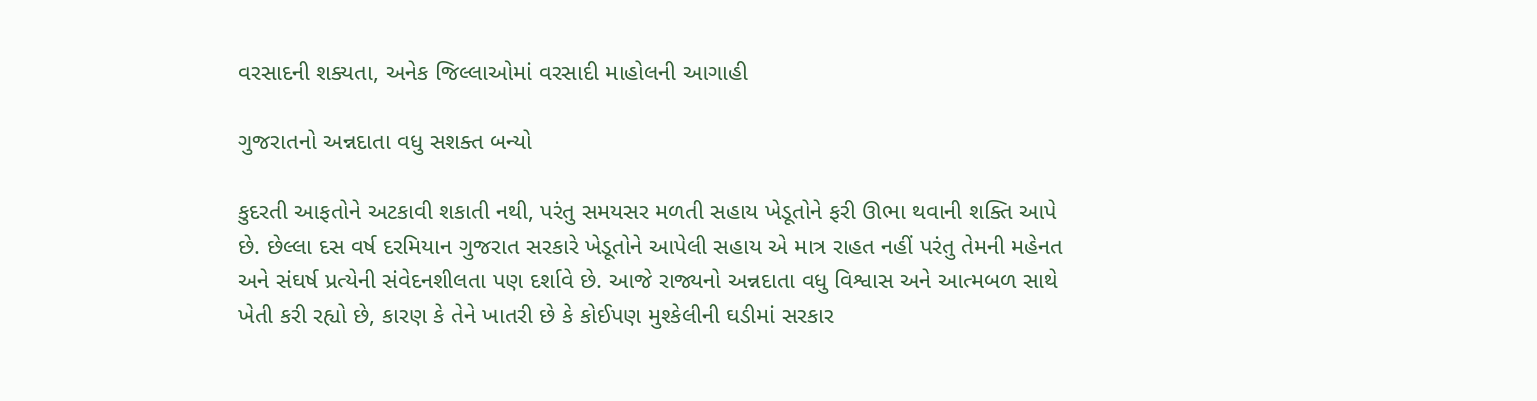વરસાદની શક્યતા, અનેક જિલ્લાઓમાં વરસાદી માહોલની આગાહી

ગુજરાતનો અન્નદાતા વધુ સશક્ત બન્યો

કુદરતી આફતોને અટકાવી શકાતી નથી, પરંતુ સમયસર મળતી સહાય ખેડૂતોને ફરી ઊભા થવાની શક્તિ આપે છે. છેલ્લા દસ વર્ષ દરમિયાન ગુજરાત સરકારે ખેડૂતોને આપેલી સહાય એ માત્ર રાહત નહીં પરંતુ તેમની મહેનત અને સંઘર્ષ પ્રત્યેની સંવેદનશીલતા પણ દર્શાવે છે. આજે રાજ્યનો અન્નદાતા વધુ વિશ્વાસ અને આત્મબળ સાથે ખેતી કરી રહ્યો છે, કારણ કે તેને ખાતરી છે કે કોઈપણ મુશ્કેલીની ઘડીમાં સરકાર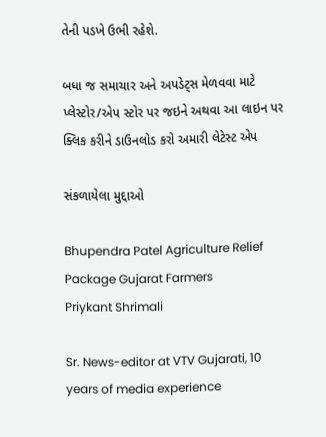તેની પડખે ઉભી રહેશે.

બધા જ સમાચાર અને અપડેટ્સ મેળવવા માટે પ્લેસ્ટોર/એપ સ્ટોર પર જઇને અથવા આ લાઇન પર ક્લિક કરીને ડાઉનલોડ કરો અમારી લેટેસ્ટ એપ

સંકળાયેલા મુદ્દાઓ

Bhupendra Patel Agriculture Relief Package Gujarat Farmers
Priykant Shrimali

Sr. News-editor at VTV Gujarati, 10 years of media experience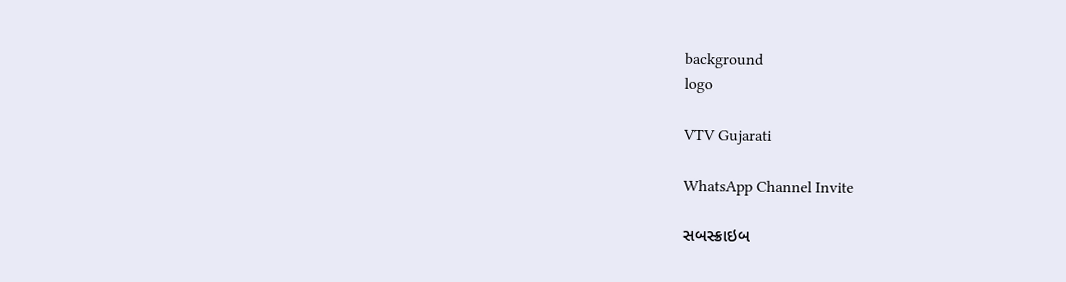background
logo

VTV Gujarati

WhatsApp Channel Invite

સબસ્ક્રાઇબ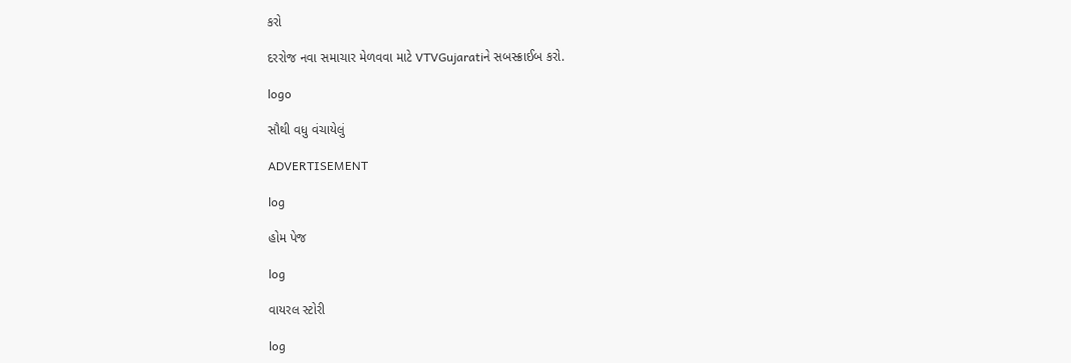કરો

દરરોજ નવા સમાચાર મેળવવા માટે VTVGujaratiને સબસ્ક્રાઈબ કરો.

logo

સૌથી વધુ વંચાયેલું

ADVERTISEMENT

log

હોમ પેજ

log

વાયરલ સ્ટોરી

log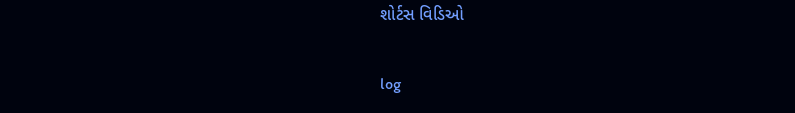શોર્ટસ વિડિઓ

log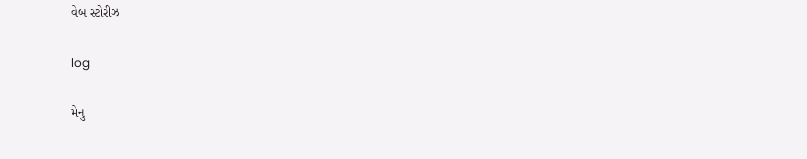વેબ સ્ટોરીઝ

log

મેનુ